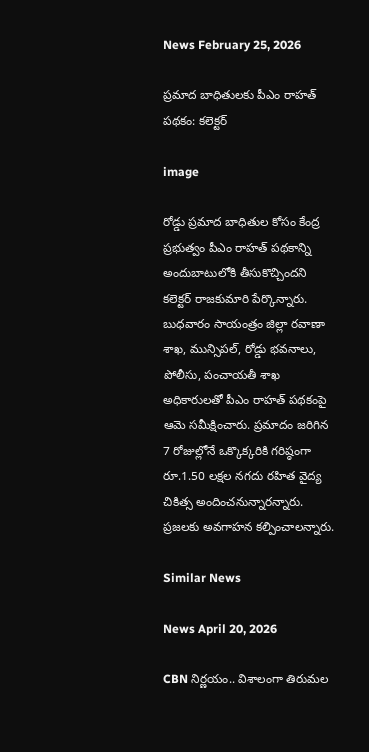News February 25, 2026

ప్రమాద బాధితులకు పీఎం రాహత్ పథకం: కలెక్టర్

image

రోడ్డు ప్రమాద బాధితుల కోసం కేంద్ర ప్రభుత్వం పీఎం రాహత్ పథకాన్ని అందుబాటులోకి తీసుకొచ్చిందని కలెక్టర్ రాజకుమారి పేర్కొన్నారు. బుధవారం సాయంత్రం జిల్లా రవాణా శాఖ, మున్సిపల్, రోడ్డు భవనాలు, పోలీసు, పంచాయతీ శాఖ అధికారులతో పీఎం రాహత్ పథకంపై ఆమె సమీక్షించారు. ప్రమాదం జరిగిన 7 రోజుల్లోనే ఒక్కొక్కరికి గరిష్ఠంగా రూ.1.50 లక్షల నగదు రహిత వైద్య చికిత్స అందించనున్నారన్నారు. ప్రజలకు అవగాహన కల్పించాలన్నారు.

Similar News

News April 20, 2026

CBN నిర్ణయం.. విశాలంగా తిరుమల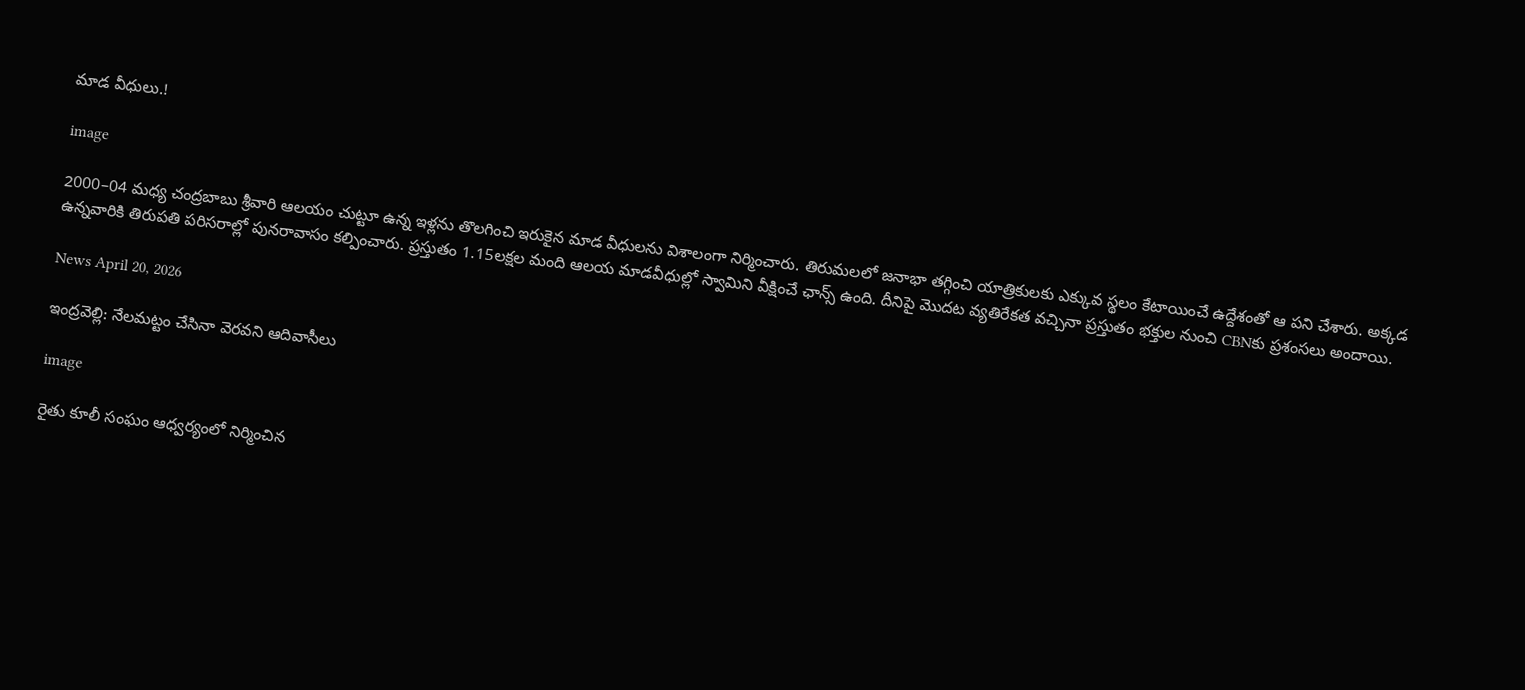మాడ వీధులు.!

image

2000–04 మధ్య చంద్రబాబు శ్రీవారి ఆలయం చుట్టూ ఉన్న ఇళ్లను తొలగించి ఇరుకైన మాడ వీధులను విశాలంగా నిర్మించారు. తిరుమలలో జనాభా తగ్గించి యాత్రికులకు ఎక్కువ స్థలం కేటాయించే ఉద్దేశంతో ఆ పని చేశారు. అక్కడ ఉన్నవారికి తిరుపతి పరిసరాల్లో పునరావాసం కల్పించారు. ప్రస్తుతం 1.15లక్షల మంది ఆలయ మాడవీధుల్లో స్వామిని వీక్షించే ఛాన్స్ ఉంది. దీనిపై మొదట వ్యతిరేకత వచ్చినా ప్రస్తుతం భక్తుల నుంచి CBNకు ప్రశంసలు అందాయి.

News April 20, 2026

ఇంద్రవెల్లి: నేలమట్టం చేసినా వెరవని ఆదివాసీలు

image

రైతు కూలీ సంఘం ఆధ్వర్యంలో నిర్మించిన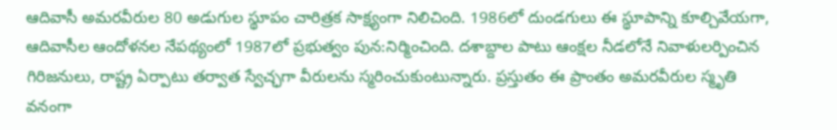ఆదివాసీ అమరవీరుల 80 అడుగుల స్థూపం చారిత్రక సాక్ష్యంగా నిలిచింది. 1986లో దుండగులు ఈ స్థూపాన్ని కూల్చివేయగా, ఆదివాసీల ఆందోళనల నేపథ్యంలో 1987లో ప్రభుత్వం పున:నిర్మించింది. దశాబ్దాల పాటు ఆంక్షల నీడలోనే నివాళులర్పించిన గిరిజనులు, రాష్ట్ర ఏర్పాటు తర్వాత స్వేచ్ఛగా వీరులను స్మరించుకుంటున్నారు. ప్రస్తుతం ఈ ప్రాంతం అమరవీరుల స్మృతి వనంగా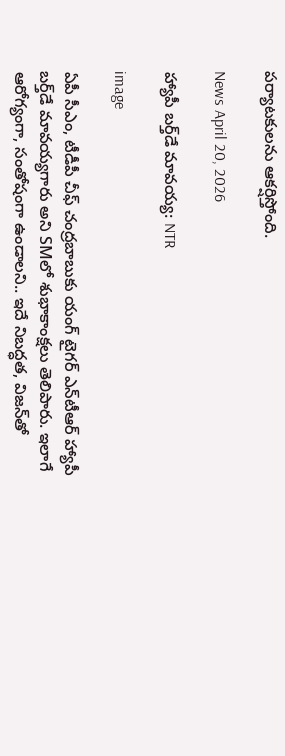పర్యాటకులను ఆకర్షిస్తోంది.

News April 20, 2026

హ్యాపీ బర్త్‌డే మావయ్య: NTR

image

ఏపీ సీఎం, టీడీపీ చీఫ్ చంద్రబాబుకు యంగ్ టైగర్ ఎన్‌టీఆర్ హ్యాపీ బర్త్‌డే మావయ్యగారు అని SMలో శుభాకాంక్షలు తెలిపారు. ఇలాగే ఆరోగ్యంగా, సంతోషంగా ఉండాలని.. ఇదే నిబద్ధత, విజన్‌తో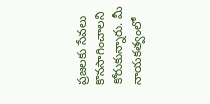ప్రజలకు సేవలు కొనసాగించాలని కోరుకున్నారు. మీ నాయకత్వంలో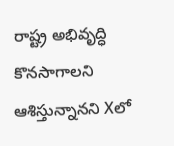రాష్ట్ర అభివృద్ధి కొనసాగాలని ఆశిస్తున్నానని Xలో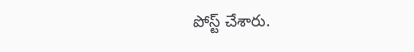పోస్ట్ చేశారు.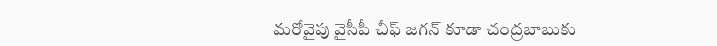మరోవైపు వైసీపీ చీఫ్ జగన్ కూడా చంద్రబాబుకు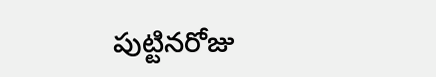పుట్టినరోజు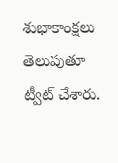శుభాకాంక్షలు తెలుపుతూ ట్వీట్ చేశారు.